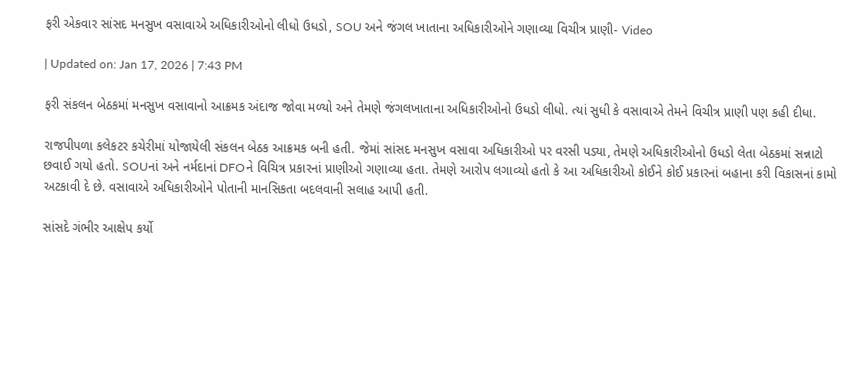ફરી એકવાર સાંસદ મનસુખ વસાવાએ અધિકારીઓનો લીધો ઉધડો, SOU અને જંગલ ખાતાના અધિકારીઓને ગણાવ્યા વિચીત્ર પ્રાણી- Video

| Updated on: Jan 17, 2026 | 7:43 PM

ફરી સંકલન બેઠકમાં મનસુખ વસાવાનો આક્રમક અંદાજ જોવા મળ્યો અને તેમણે જંગલખાતાના અધિકારીઓનો ઉધડો લીધો. ત્યાં સુધી કે વસાવાએ તેમને વિચીત્ર પ્રાણી પણ કહી દીધા.

રાજપીપળા કલેકટર કચેરીમાં યોજાયેલી સંકલન બેઠક આક્રમક બની હતી. જેમાં સાંસદ મનસુખ વસાવા અધિકારીઓ પર વરસી પડ્યા, તેમણે અધિકારીઓનો ઉધડો લેતા બેઠકમાં સન્નાટો છવાઈ ગયો હતો. SOUનાં અને નર્મદાનાં DFOને વિચિત્ર પ્રકારનાં પ્રાણીઓ ગણાવ્યા હતા. તેમણે આરોપ લગાવ્યો હતો કે આ અધિકારીઓ કોઈને કોઈ પ્રકારનાં બહાના કરી વિકાસનાં કામો અટકાવી દે છે. વસાવાએ અધિકારીઓને પોતાની માનસિકતા બદલવાની સલાહ આપી હતી.

સાંસદે ગંભીર આક્ષેપ કર્યો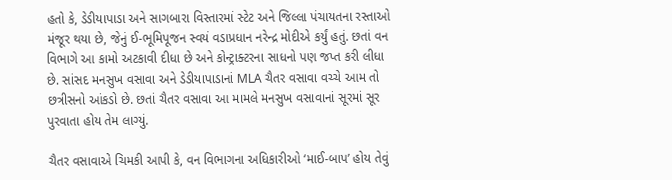હતો કે, ડેડીયાપાડા અને સાગબારા વિસ્તારમાં સ્ટેટ અને જિલ્લા પંચાયતના રસ્તાઓ મંજૂર થયા છે, જેનું ઈ-ભૂમિપૂજન સ્વયં વડાપ્રધાન નરેન્દ્ર મોદીએ કર્યું હતું. છતાં વન વિભાગે આ કામો અટકાવી દીધા છે અને કોન્ટ્રાક્ટરના સાધનો પણ જપ્ત કરી લીધા છે. સાંસદ મનસુખ વસાવા અને ડેડીયાપાડાનાં MLA ચૈતર વસાવા વચ્ચે આમ તો છત્રીસનો આંકડો છે. છતાં ચૈતર વસાવા આ મામલે મનસુખ વસાવાનાં સૂરમાં સૂર પુરવાતા હોય તેમ લાગ્યું.

ચૈતર વસાવાએ ચિમકી આપી કે, વન વિભાગના અધિકારીઓ ‘માઈ-બાપ’ હોય તેવું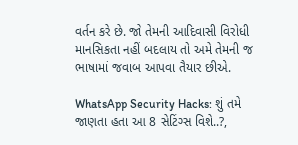વર્તન કરે છે. જો તેમની આદિવાસી વિરોધી માનસિકતા નહીં બદલાય તો અમે તેમની જ ભાષામાં જવાબ આપવા તૈયાર છીએ.

WhatsApp Security Hacks: શું તમે જાણતા હતા આ 8 સેટિંગ્સ વિશે..?,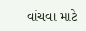વાંચવા માટે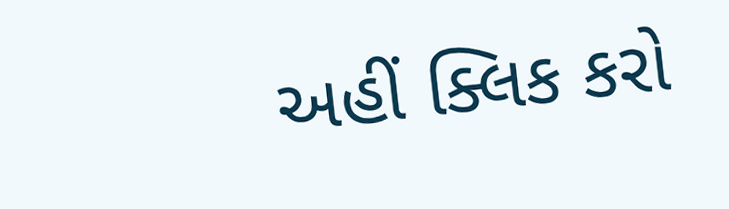અહીં ક્લિક કરો